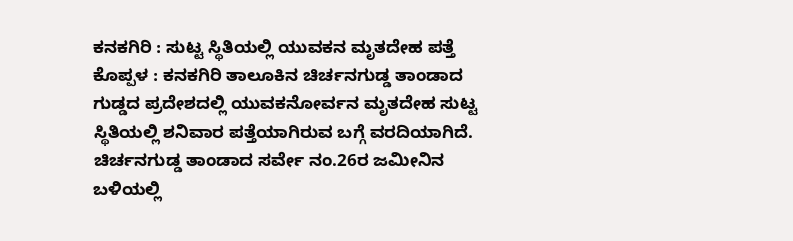ಕನಕಗಿರಿ : ಸುಟ್ಟ ಸ್ಥಿತಿಯಲ್ಲಿ ಯುವಕನ ಮೃತದೇಹ ಪತ್ತೆ
ಕೊಪ್ಪಳ : ಕನಕಗಿರಿ ತಾಲೂಕಿನ ಚಿರ್ಚನಗುಡ್ಡ ತಾಂಡಾದ ಗುಡ್ಡದ ಪ್ರದೇಶದಲ್ಲಿ ಯುವಕನೋರ್ವನ ಮೃತದೇಹ ಸುಟ್ಟ ಸ್ಥಿತಿಯಲ್ಲಿ ಶನಿವಾರ ಪತ್ತೆಯಾಗಿರುವ ಬಗ್ಗೆ ವರದಿಯಾಗಿದೆ.
ಚಿರ್ಚನಗುಡ್ಡ ತಾಂಡಾದ ಸರ್ವೇ ನಂ.26ರ ಜಮೀನಿನ ಬಳಿಯಲ್ಲಿ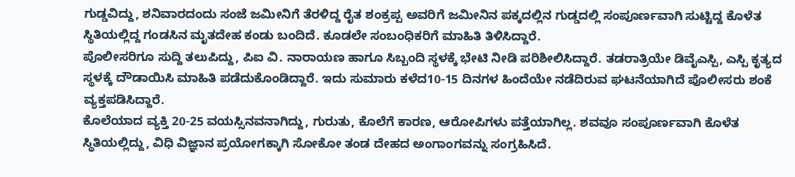ಗುಡ್ಡವಿದ್ದು, ಶನಿವಾರದಂದು ಸಂಜೆ ಜಮೀನಿಗೆ ತೆರಳಿದ್ದ ರೈತ ಶಂಕ್ರಪ್ಪ ಅವರಿಗೆ ಜಮೀನಿನ ಪಕ್ಕದಲ್ಲಿನ ಗುಡ್ಡದಲ್ಲಿ ಸಂಪೂರ್ಣವಾಗಿ ಸುಟ್ಟಿದ್ದ ಕೊಳೆತ ಸ್ಥಿತಿಯಲ್ಲಿದ್ದ ಗಂಡಸಿನ ಮೃತದೇಹ ಕಂಡು ಬಂದಿದೆ. ಕೂಡಲೇ ಸಂಬಂಧಿಕರಿಗೆ ಮಾಹಿತಿ ತಿಳಿಸಿದ್ದಾರೆ.
ಪೊಲೀಸರಿಗೂ ಸುದ್ದಿ ತಲುಪಿದ್ದು, ಪಿಐ ವಿ. ನಾರಾಯಣ ಹಾಗೂ ಸಿಬ್ಬಂದಿ ಸ್ಥಳಕ್ಕೆ ಭೇಟಿ ನೀಡಿ ಪರಿಶೀಲಿಸಿದ್ದಾರೆ. ತಡರಾತ್ರಿಯೇ ಡಿವೈಎಸ್ಪಿ, ಎಸ್ಪಿ ಕೃತ್ಯದ ಸ್ಥಳಕ್ಕೆ ದೌಡಾಯಿಸಿ ಮಾಹಿತಿ ಪಡೆದುಕೊಂಡಿದ್ದಾರೆ. ಇದು ಸುಮಾರು ಕಳೆದ10-15 ದಿನಗಳ ಹಿಂದೆಯೇ ನಡೆದಿರುವ ಘಟನೆಯಾಗಿದೆ ಪೊಲೀಸರು ಶಂಕೆ ವ್ಯಕ್ತಪಡಿಸಿದ್ದಾರೆ.
ಕೊಲೆಯಾದ ವ್ಯಕ್ತಿ 20-25 ವಯಸ್ಸಿನವನಾಗಿದ್ದು, ಗುರುತು, ಕೊಲೆಗೆ ಕಾರಣ, ಆರೋಪಿಗಳು ಪತ್ತೆಯಾಗಿಲ್ಲ. ಶವವೂ ಸಂಪೂರ್ಣವಾಗಿ ಕೊಳೆತ ಸ್ಥಿತಿಯಲ್ಲಿದ್ದು, ವಿಧಿ ವಿಜ್ಞಾನ ಪ್ರಯೋಗಕ್ಕಾಗಿ ಸೋಕೋ ತಂಡ ದೇಹದ ಅಂಗಾಂಗವನ್ನು ಸಂಗ್ರಹಿಸಿದೆ.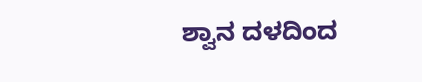ಶ್ವಾನ ದಳದಿಂದ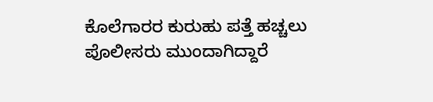ಕೊಲೆಗಾರರ ಕುರುಹು ಪತ್ತೆ ಹಚ್ಚಲು ಪೊಲೀಸರು ಮುಂದಾಗಿದ್ದಾರೆ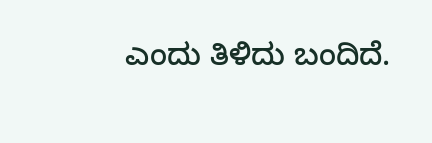ಎಂದು ತಿಳಿದು ಬಂದಿದೆ.